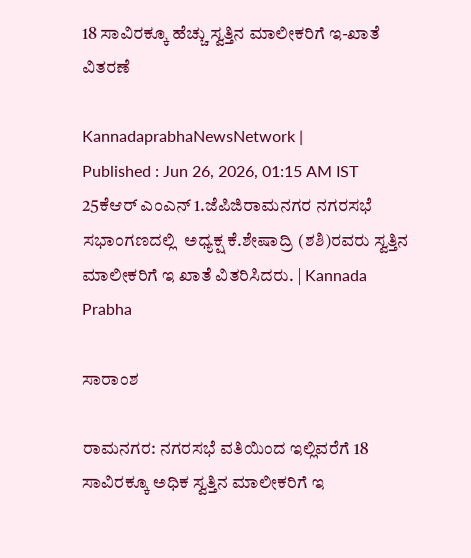18 ಸಾವಿರಕ್ಕೂ ಹೆಚ್ಚು ಸ್ವತ್ತಿನ ಮಾಲೀಕರಿಗೆ ಇ-ಖಾತೆ ವಿತರಣೆ

KannadaprabhaNewsNetwork |
Published : Jun 26, 2026, 01:15 AM IST
25ಕೆಆರ್ ಎಂಎನ್ 1.ಜೆಪಿಜಿರಾಮನಗರ ನಗರಸಭೆ ಸಭಾಂಗಣದಲ್ಲಿ  ಅಧ್ಯಕ್ಷ ಕೆ.ಶೇಷಾದ್ರಿ (ಶಶಿ)ರವರು ಸ್ವತ್ತಿನ ಮಾಲೀಕರಿಗೆ ಇ ಖಾತೆ ವಿತರಿಸಿದರು. | Kannada Prabha

ಸಾರಾಂಶ

ರಾಮನಗರ: ನಗರಸಭೆ ವತಿಯಿಂದ ಇಲ್ಲಿವರೆಗೆ 18 ಸಾವಿರಕ್ಕೂ ಅಧಿಕ ಸ್ವತ್ತಿನ ಮಾಲೀಕರಿಗೆ ಇ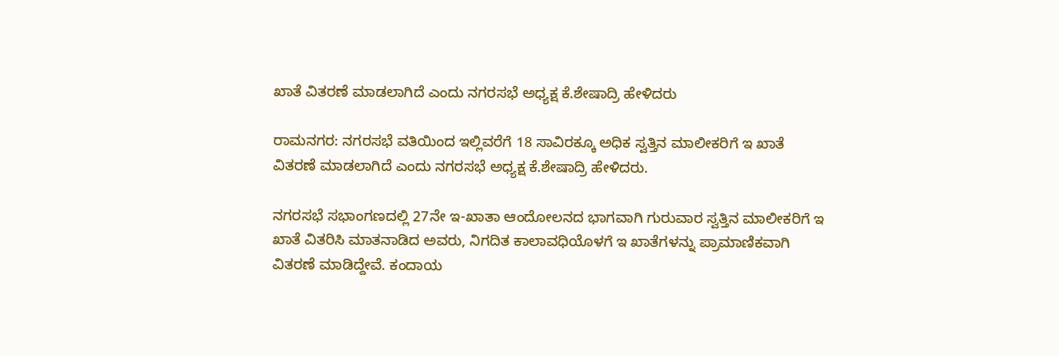ಖಾತೆ ವಿತರಣೆ ಮಾಡಲಾಗಿದೆ ಎಂದು ನಗರಸಭೆ ಅಧ್ಯಕ್ಷ ಕೆ.ಶೇಷಾದ್ರಿ ಹೇಳಿದರು

ರಾಮನಗರ: ನಗರಸಭೆ ವತಿಯಿಂದ ಇಲ್ಲಿವರೆಗೆ 18 ಸಾವಿರಕ್ಕೂ ಅಧಿಕ ಸ್ವತ್ತಿನ ಮಾಲೀಕರಿಗೆ ಇ ಖಾತೆ ವಿತರಣೆ ಮಾಡಲಾಗಿದೆ ಎಂದು ನಗರಸಭೆ ಅಧ್ಯಕ್ಷ ಕೆ.ಶೇಷಾದ್ರಿ ಹೇಳಿದರು.

ನಗರಸಭೆ ಸಭಾಂಗಣದಲ್ಲಿ 27ನೇ ಇ-ಖಾತಾ ಆಂದೋಲನದ ಭಾಗವಾಗಿ ಗುರುವಾರ ಸ್ವತ್ತಿನ ಮಾಲೀಕರಿಗೆ ಇ ಖಾತೆ ವಿತರಿಸಿ ಮಾತನಾಡಿದ ಅವರು, ನಿಗದಿತ ಕಾಲಾವಧಿಯೊಳಗೆ ಇ ಖಾತೆಗಳನ್ನು ಪ್ರಾಮಾಣಿಕವಾಗಿ ವಿತರಣೆ ಮಾಡಿದ್ದೇವೆ. ಕಂದಾಯ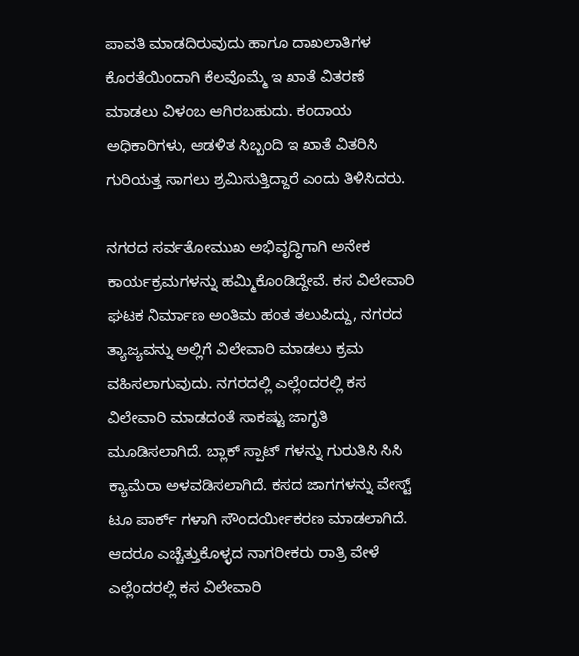ಪಾವತಿ ಮಾಡದಿರುವುದು ಹಾಗೂ ದಾಖಲಾತಿಗಳ ಕೊರತೆಯಿಂದಾಗಿ ಕೆಲವೊಮ್ಮೆ ಇ ಖಾತೆ ವಿತರಣೆ ಮಾಡಲು ವಿಳಂಬ ಆಗಿರಬಹುದು. ಕಂದಾಯ ಅಧಿಕಾರಿಗಳು, ಆಡಳಿತ ಸಿಬ್ಬಂದಿ ಇ ಖಾತೆ ವಿತರಿಸಿ ಗುರಿಯತ್ತ ಸಾಗಲು ಶ್ರಮಿಸುತ್ತಿದ್ದಾರೆ ಎಂದು ತಿಳಿಸಿದರು.

ನಗರದ ಸರ್ವತೋಮುಖ ಅಭಿವೃದ್ಧಿಗಾಗಿ ಅನೇಕ ಕಾರ್ಯಕ್ರಮಗಳನ್ನು ಹಮ್ಮಿಕೊಂಡಿದ್ದೇವೆ. ಕಸ ವಿಲೇವಾರಿ ಘಟಕ ನಿರ್ಮಾಣ ಅಂತಿಮ ಹಂತ ತಲುಪಿದ್ದು, ನಗರದ ತ್ಯಾಜ್ಯವನ್ನು ಅಲ್ಲಿಗೆ ವಿಲೇವಾರಿ ಮಾಡಲು ಕ್ರಮ ವಹಿಸಲಾಗುವುದು. ನಗರದಲ್ಲಿ ಎಲ್ಲೆಂದರಲ್ಲಿ ಕಸ ವಿಲೇವಾರಿ ಮಾಡದಂತೆ ಸಾಕಷ್ಟು ಜಾಗೃತಿ ಮೂಡಿಸಲಾಗಿದೆ. ಬ್ಲಾಕ್ ಸ್ಪಾಟ್ ಗಳನ್ನು ಗುರುತಿಸಿ ಸಿಸಿ ಕ್ಯಾಮೆರಾ ಅಳವಡಿಸಲಾಗಿದೆ. ಕಸದ ಜಾಗಗಳನ್ನು ವೇಸ್ಟ್ ಟೂ ಪಾರ್ಕ್ ಗಳಾಗಿ ಸೌಂದರ್ಯೀಕರಣ ಮಾಡಲಾಗಿದೆ. ಆದರೂ ಎಚ್ಚೆತ್ತುಕೊಳ್ಳದ ನಾಗರೀಕರು ರಾತ್ರಿ ವೇಳೆ ಎಲ್ಲೆಂದರಲ್ಲಿ ಕಸ ವಿಲೇವಾರಿ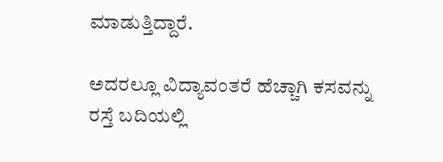ಮಾಡುತ್ತಿದ್ದಾರೆ.

ಅದರಲ್ಲೂ ವಿದ್ಯಾವಂತರೆ ಹೆಚ್ಚಾಗಿ ಕಸವನ್ನು ರಸ್ತೆ ಬದಿಯಲ್ಲಿ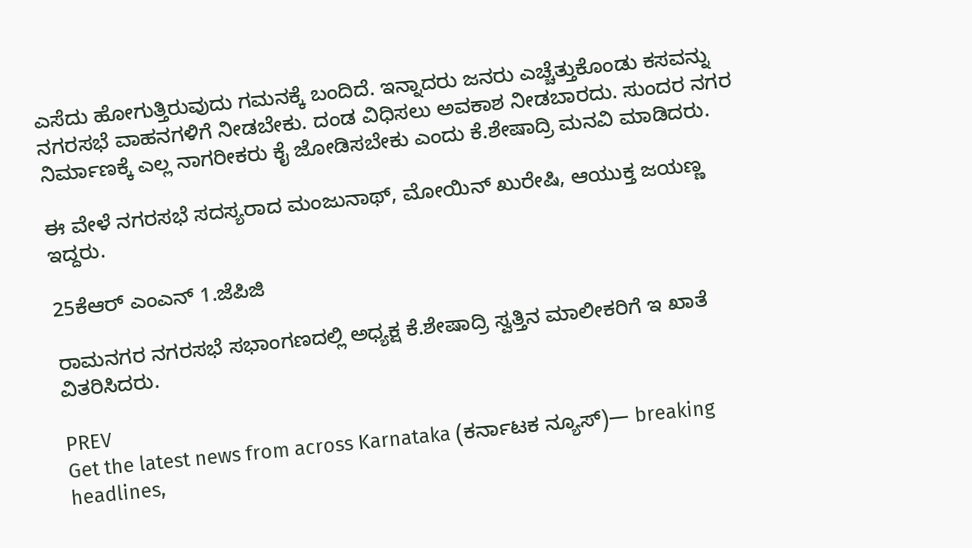ಎಸೆದು ಹೋಗುತ್ತಿರುವುದು ಗಮನಕ್ಕೆ ಬಂದಿದೆ. ಇನ್ನಾದರು ಜನರು ಎಚ್ಚೆತ್ತುಕೊಂಡು ಕಸವನ್ನು ನಗರಸಭೆ ವಾಹನಗಳಿಗೆ ನೀಡಬೇಕು. ದಂಡ ವಿಧಿಸಲು ಅವಕಾಶ ನೀಡಬಾರದು. ಸುಂದರ ನಗರ ನಿರ್ಮಾಣಕ್ಕೆ ಎಲ್ಲ ನಾಗರೀಕರು ಕೈ ಜೋಡಿಸಬೇಕು ಎಂದು ಕೆ.ಶೇಷಾದ್ರಿ ಮನವಿ ಮಾಡಿದರು.

ಈ ವೇಳೆ ನಗರಸಭೆ ಸದಸ್ಯರಾದ ಮಂಜುನಾಥ್, ಮೋಯಿನ್ ಖುರೇಷಿ, ಆಯುಕ್ತ ಜಯಣ್ಣ ಇದ್ದರು.

25ಕೆಆರ್ ಎಂಎನ್ 1.ಜೆಪಿಜಿ

ರಾಮನಗರ ನಗರಸಭೆ ಸಭಾಂಗಣದಲ್ಲಿ ಅಧ್ಯಕ್ಷ ಕೆ.ಶೇಷಾದ್ರಿ ಸ್ವತ್ತಿನ ಮಾಲೀಕರಿಗೆ ಇ ಖಾತೆ ವಿತರಿಸಿದರು.

PREV
Get the latest news from across Karnataka (ಕರ್ನಾಟಕ ನ್ಯೂಸ್)— breaking headlines,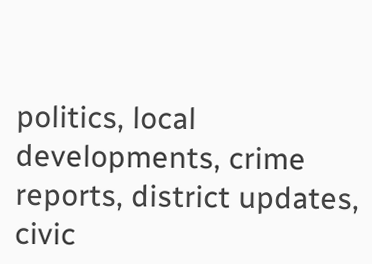politics, local developments, crime reports, district updates, civic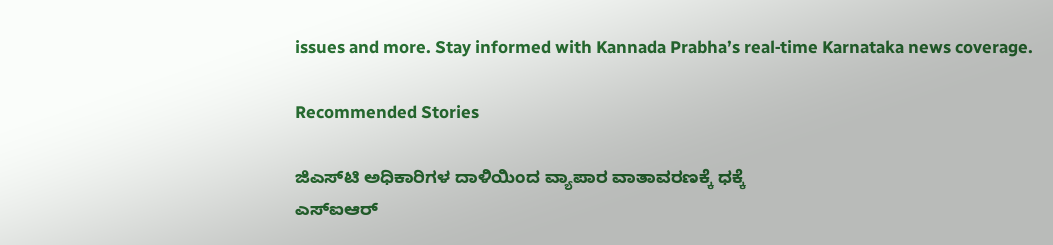issues and more. Stay informed with Kannada Prabha’s real‑time Karnataka news coverage.

Recommended Stories

ಜಿಎಸ್‌ಟಿ ಅಧಿಕಾರಿಗಳ ದಾಳಿಯಿಂದ ವ್ಯಾಪಾರ ವಾತಾವರಣಕ್ಕೆ ಧಕ್ಕೆ
ಎಸ್‌ಐಆರ್‌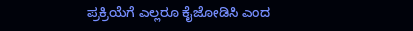ಪ್ರಕ್ರಿಯೆಗೆ ಎಲ್ಲರೂ ಕೈಜೋಡಿಸಿ ಎಂದ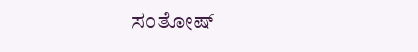ಸಂತೋಷ್‌